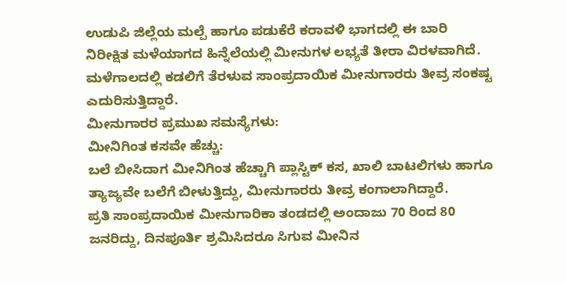ಉಡುಪಿ ಜಿಲ್ಲೆಯ ಮಲ್ಪೆ ಹಾಗೂ ಪಡುಕೆರೆ ಕರಾವಳಿ ಭಾಗದಲ್ಲಿ ಈ ಬಾರಿ ನಿರೀಕ್ಷಿತ ಮಳೆಯಾಗದ ಹಿನ್ನೆಲೆಯಲ್ಲಿ ಮೀನುಗಳ ಲಭ್ಯತೆ ತೀರಾ ವಿರಳವಾಗಿದೆ. ಮಳೆಗಾಲದಲ್ಲಿ ಕಡಲಿಗೆ ತೆರಳುವ ಸಾಂಪ್ರದಾಯಿಕ ಮೀನುಗಾರರು ತೀವ್ರ ಸಂಕಷ್ಟ ಎದುರಿಸುತ್ತಿದ್ದಾರೆ.
ಮೀನುಗಾರರ ಪ್ರಮುಖ ಸಮಸ್ಯೆಗಳು:
ಮೀನಿಗಿಂತ ಕಸವೇ ಹೆಚ್ಚು:
ಬಲೆ ಬೀಸಿದಾಗ ಮೀನಿಗಿಂತ ಹೆಚ್ಚಾಗಿ ಪ್ಲಾಸ್ಟಿಕ್ ಕಸ, ಖಾಲಿ ಬಾಟಲಿಗಳು ಹಾಗೂ ತ್ಯಾಜ್ಯವೇ ಬಲೆಗೆ ಬೀಳುತ್ತಿದ್ದು, ಮೀನುಗಾರರು ತೀವ್ರ ಕಂಗಾಲಾಗಿದ್ದಾರೆ.
ಪ್ರತಿ ಸಾಂಪ್ರದಾಯಿಕ ಮೀನುಗಾರಿಕಾ ತಂಡದಲ್ಲಿ ಅಂದಾಜು 70 ರಿಂದ 80 ಜನರಿದ್ದು, ದಿನಪೂರ್ತಿ ಶ್ರಮಿಸಿದರೂ ಸಿಗುವ ಮೀನಿನ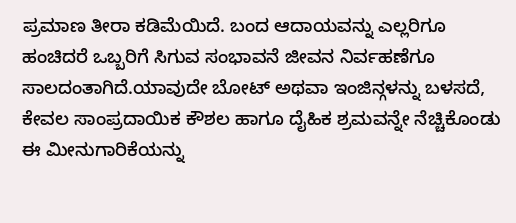ಪ್ರಮಾಣ ತೀರಾ ಕಡಿಮೆಯಿದೆ. ಬಂದ ಆದಾಯವನ್ನು ಎಲ್ಲರಿಗೂ ಹಂಚಿದರೆ ಒಬ್ಬರಿಗೆ ಸಿಗುವ ಸಂಭಾವನೆ ಜೀವನ ನಿರ್ವಹಣೆಗೂ ಸಾಲದಂತಾಗಿದೆ.ಯಾವುದೇ ಬೋಟ್ ಅಥವಾ ಇಂಜಿನ್ಗಳನ್ನು ಬಳಸದೆ, ಕೇವಲ ಸಾಂಪ್ರದಾಯಿಕ ಕೌಶಲ ಹಾಗೂ ದೈಹಿಕ ಶ್ರಮವನ್ನೇ ನೆಚ್ಚಿಕೊಂಡು ಈ ಮೀನುಗಾರಿಕೆಯನ್ನು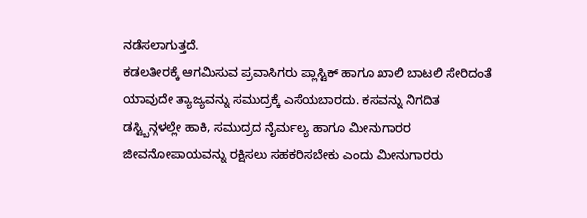ನಡೆಸಲಾಗುತ್ತದೆ.
ಕಡಲತೀರಕ್ಕೆ ಆಗಮಿಸುವ ಪ್ರವಾಸಿಗರು ಪ್ಲಾಸ್ಟಿಕ್ ಹಾಗೂ ಖಾಲಿ ಬಾಟಲಿ ಸೇರಿದಂತೆ ಯಾವುದೇ ತ್ಯಾಜ್ಯವನ್ನು ಸಮುದ್ರಕ್ಕೆ ಎಸೆಯಬಾರದು. ಕಸವನ್ನು ನಿಗದಿತ ಡಸ್ಟ್ಬಿನ್ಗಳಲ್ಲೇ ಹಾಕಿ, ಸಮುದ್ರದ ನೈರ್ಮಲ್ಯ ಹಾಗೂ ಮೀನುಗಾರರ ಜೀವನೋಪಾಯವನ್ನು ರಕ್ಷಿಸಲು ಸಹಕರಿಸಬೇಕು ಎಂದು ಮೀನುಗಾರರು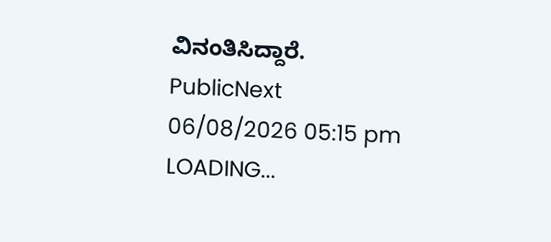ವಿನಂತಿಸಿದ್ದಾರೆ.
PublicNext
06/08/2026 05:15 pm
LOADING...